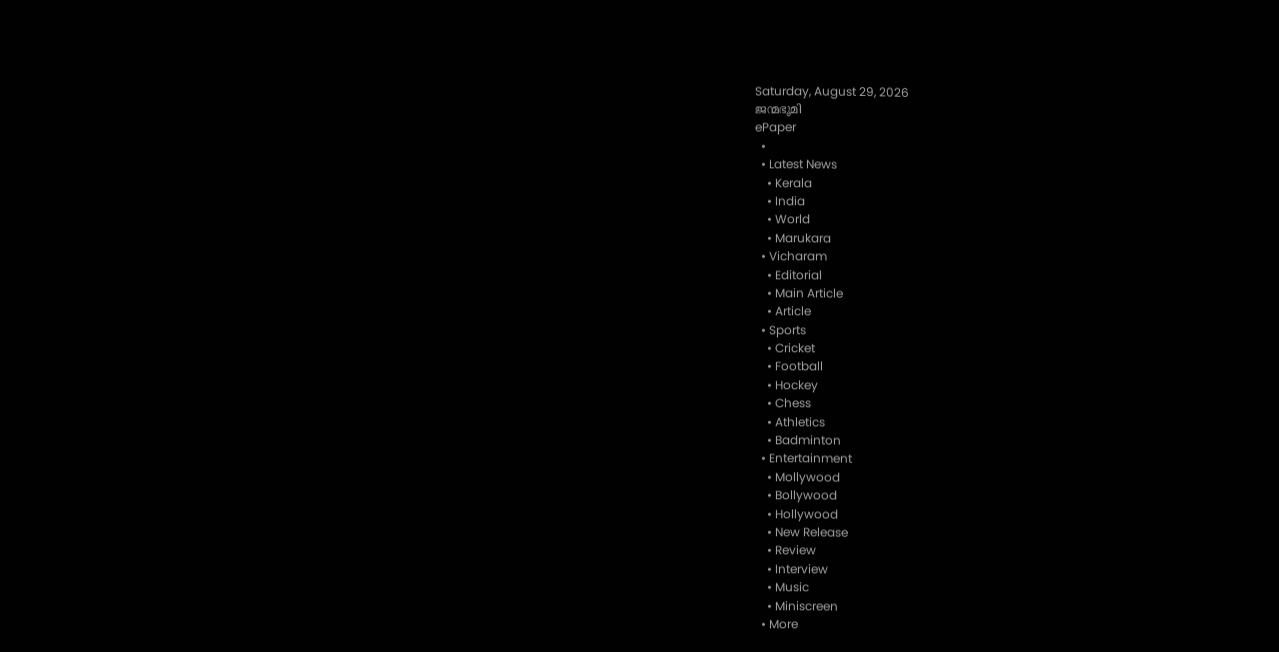Saturday, August 29, 2026
ജന്മഭൂമി
ePaper
  •
  • Latest News
    • Kerala
    • India
    • World
    • Marukara
  • Vicharam
    • Editorial
    • Main Article
    • Article
  • Sports
    • Cricket
    • Football
    • Hockey
    • Chess
    • Athletics
    • Badminton
  • Entertainment
    • Mollywood
    • Bollywood
    • Hollywood
    • New Release
    • Review
    • Interview
    • Music
    • Miniscreen
  • More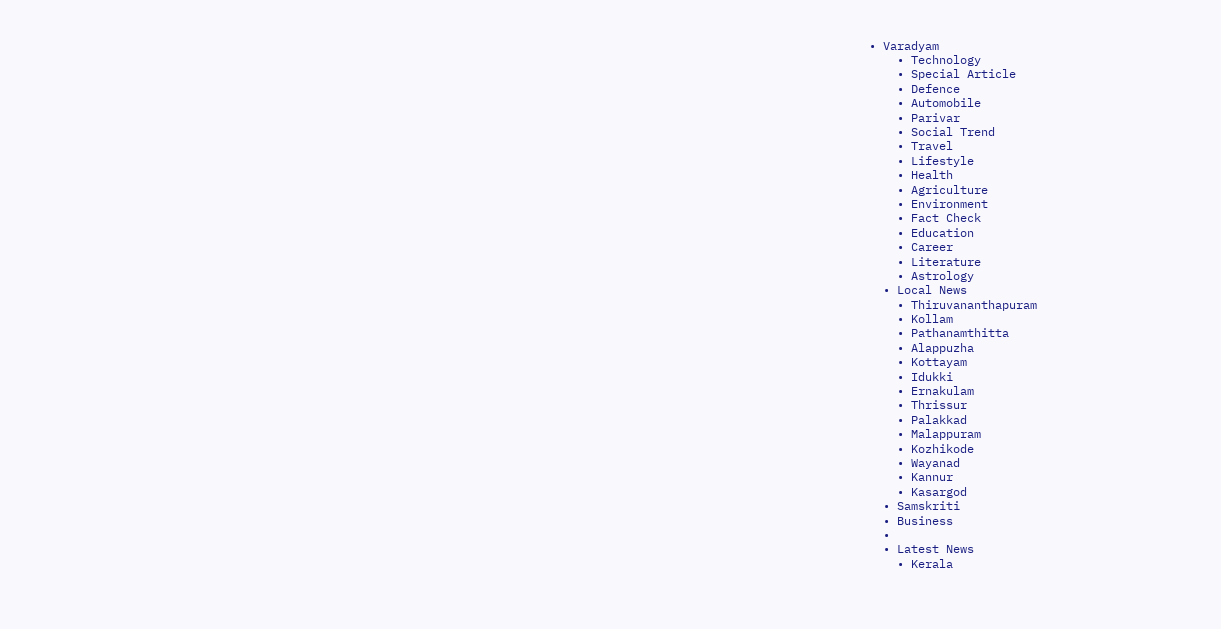• Varadyam
    • Technology
    • Special Article
    • Defence
    • Automobile
    • Parivar
    • Social Trend
    • Travel
    • Lifestyle
    • Health
    • Agriculture
    • Environment
    • Fact Check
    • Education
    • Career
    • Literature
    • Astrology
  • Local News
    • Thiruvananthapuram
    • Kollam
    • Pathanamthitta
    • Alappuzha
    • Kottayam
    • Idukki
    • Ernakulam
    • Thrissur
    • Palakkad
    • Malappuram
    • Kozhikode
    • Wayanad
    • Kannur
    • Kasargod
  • Samskriti
  • Business
  •
  • Latest News
    • Kerala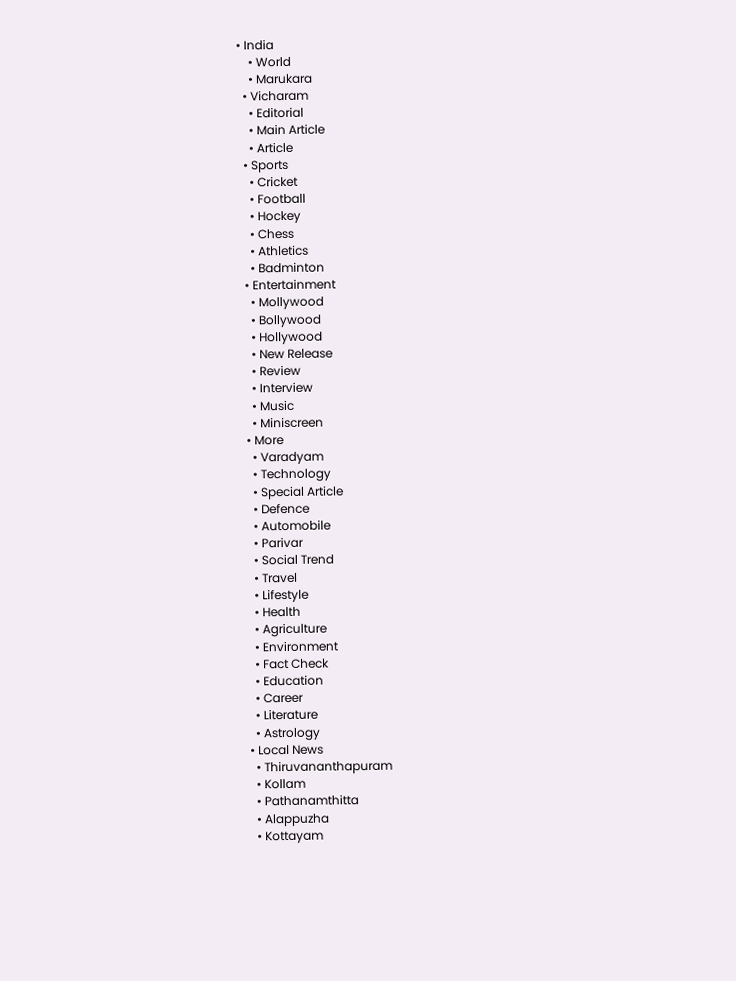• India
    • World
    • Marukara
  • Vicharam
    • Editorial
    • Main Article
    • Article
  • Sports
    • Cricket
    • Football
    • Hockey
    • Chess
    • Athletics
    • Badminton
  • Entertainment
    • Mollywood
    • Bollywood
    • Hollywood
    • New Release
    • Review
    • Interview
    • Music
    • Miniscreen
  • More
    • Varadyam
    • Technology
    • Special Article
    • Defence
    • Automobile
    • Parivar
    • Social Trend
    • Travel
    • Lifestyle
    • Health
    • Agriculture
    • Environment
    • Fact Check
    • Education
    • Career
    • Literature
    • Astrology
  • Local News
    • Thiruvananthapuram
    • Kollam
    • Pathanamthitta
    • Alappuzha
    • Kottayam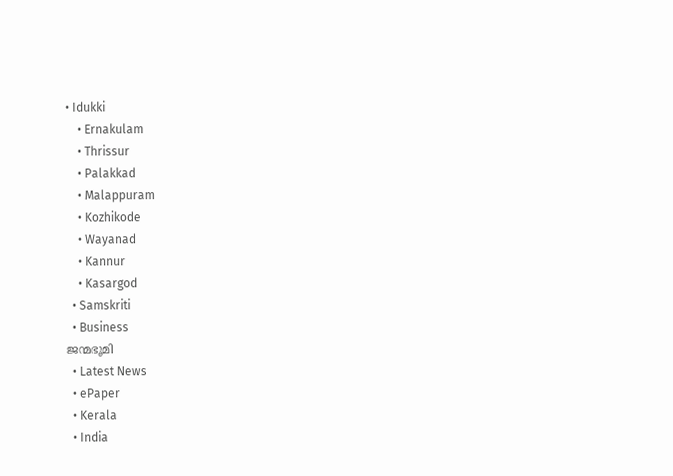• Idukki
    • Ernakulam
    • Thrissur
    • Palakkad
    • Malappuram
    • Kozhikode
    • Wayanad
    • Kannur
    • Kasargod
  • Samskriti
  • Business
ജന്മഭൂമി
  • Latest News
  • ePaper
  • Kerala
  • India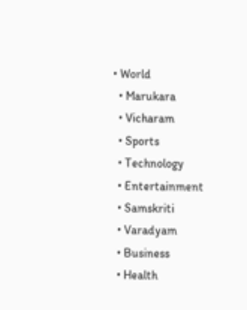• World
  • Marukara
  • Vicharam
  • Sports
  • Technology
  • Entertainment
  • Samskriti
  • Varadyam
  • Business
  • Health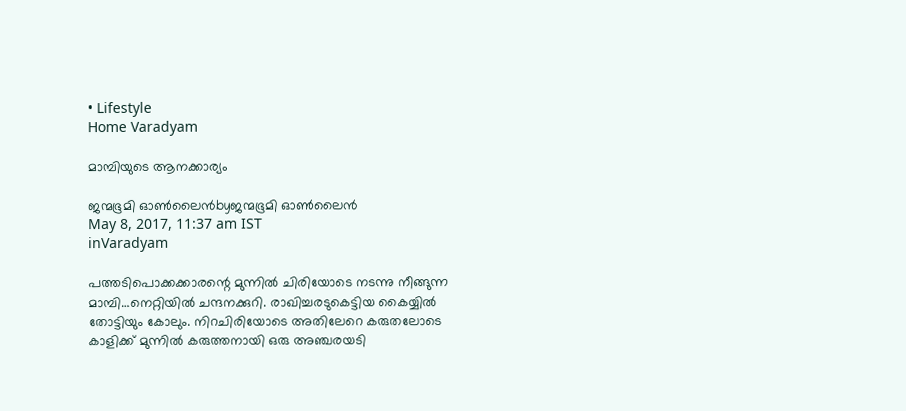• Lifestyle
Home Varadyam

മാമ്പിയുടെ ആനക്കാര്യം

ജന്മഭൂമി ഓണ്‍ലൈന്‍byജന്മഭൂമി ഓണ്‍ലൈന്‍
May 8, 2017, 11:37 am IST
inVaradyam

പത്തടിപൊക്കക്കാരന്റെ മുന്നില്‍ ചിരിയോടെ നടന്നു നീങ്ങുന്ന മാമ്പി…നെറ്റിയില്‍ ചന്ദനക്കുറി. രാഖിച്ചരടുകെട്ടിയ കൈയ്യില്‍ തോട്ടിയും കോലും. നിറചിരിയോടെ അതിലേറെ കരുതലോടെ കാളിക്ക് മുന്നില്‍ കരുത്തനായി ഒരു അഞ്ചരയടി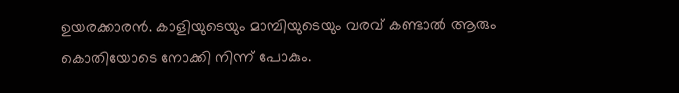ഉയരക്കാരന്‍. കാളിയുടെയും മാമ്പിയുടെയും വരവ് കണ്ടാല്‍ ആരും കൊതിയോടെ നോക്കി നിന്ന് പോകും.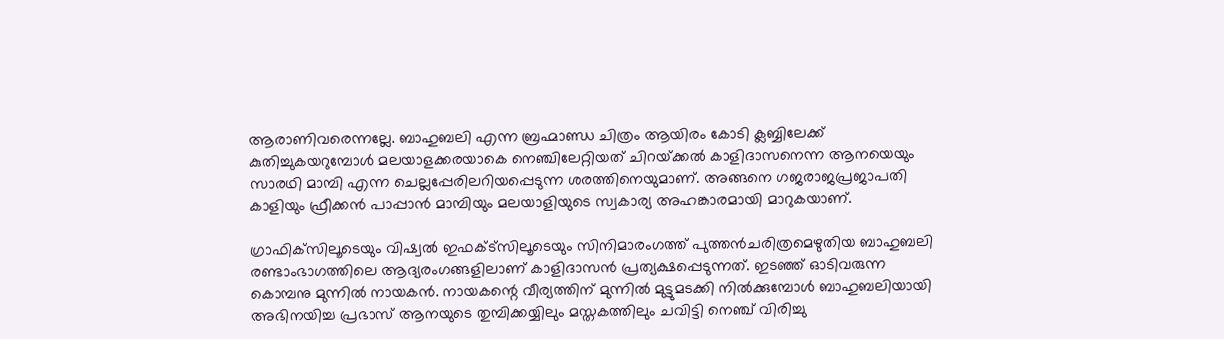ആരാണിവരെന്നല്ലേ. ബാഹുബലി എന്ന ബ്രഹ്മാണ്ഡ ചിത്രം ആയിരം കോടി ക്ലബ്ബിലേക്ക് കുതിച്ചുകയറുമ്പോള്‍ മലയാളക്കരയാകെ നെഞ്ചിലേറ്റിയത് ചിറയ്‌ക്കല്‍ കാളിദാസനെന്ന ആനയെയും സാരഥി മാമ്പി എന്ന ചെല്ലപ്പേരിലറിയപ്പെടുന്ന ശരത്തിനെയുമാണ്. അങ്ങനെ ഗജരാജപ്രജാപതി കാളിയും ഫ്രീക്കന്‍ പാപ്പാന്‍ മാമ്പിയും മലയാളിയുടെ സ്വകാര്യ അഹങ്കാരമായി മാറുകയാണ്.

ഗ്രാഫിക്‌സിലൂടെയും വിഷ്വല്‍ ഇഫക്ട്‌സിലൂടെയും സിനിമാരംഗത്ത് പുത്തന്‍ചരിത്രമെഴുതിയ ബാഹുബലി രണ്ടാംഭാഗത്തിലെ ആദ്യരംഗങ്ങളിലാണ് കാളിദാസന്‍ പ്രത്യക്ഷപ്പെടുന്നത്. ഇടഞ്ഞ് ഓടിവരുന്ന കൊമ്പനു മുന്നില്‍ നായകന്‍. നായകന്റെ വീര്യത്തിന് മുന്നില്‍ മുട്ടുമടക്കി നില്‍ക്കുമ്പോള്‍ ബാഹുബലിയായി അഭിനയിച്ച പ്രഭാസ് ആനയുടെ തുമ്പിക്കയ്യിലും മസ്തകത്തിലും ചവിട്ടി നെഞ്ച് വിരിച്ചു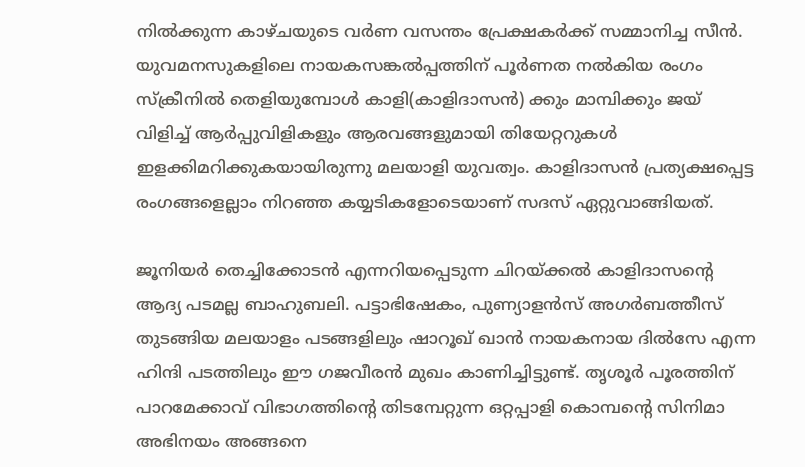നില്‍ക്കുന്ന കാഴ്ചയുടെ വര്‍ണ വസന്തം പ്രേക്ഷകര്‍ക്ക് സമ്മാനിച്ച സീന്‍. യുവമനസുകളിലെ നായകസങ്കല്‍പ്പത്തിന് പൂര്‍ണത നല്‍കിയ രംഗം സ്‌ക്രീനില്‍ തെളിയുമ്പോള്‍ കാളി(കാളിദാസന്‍) ക്കും മാമ്പിക്കും ജയ് വിളിച്ച് ആര്‍പ്പുവിളികളും ആരവങ്ങളുമായി തിയേറ്ററുകള്‍ ഇളക്കിമറിക്കുകയായിരുന്നു മലയാളി യുവത്വം. കാളിദാസന്‍ പ്രത്യക്ഷപ്പെട്ട രംഗങ്ങളെല്ലാം നിറഞ്ഞ കയ്യടികളോടെയാണ് സദസ് ഏറ്റുവാങ്ങിയത്.

ജൂനിയര്‍ തെച്ചിക്കോടന്‍ എന്നറിയപ്പെടുന്ന ചിറയ്‌ക്കല്‍ കാളിദാസന്റെ ആദ്യ പടമല്ല ബാഹുബലി. പട്ടാഭിഷേകം, പുണ്യാളന്‍സ് അഗര്‍ബത്തീസ് തുടങ്ങിയ മലയാളം പടങ്ങളിലും ഷാറൂഖ് ഖാന്‍ നായകനായ ദില്‍സേ എന്ന ഹിന്ദി പടത്തിലും ഈ ഗജവീരന്‍ മുഖം കാണിച്ചിട്ടുണ്ട്. തൃശൂര്‍ പൂരത്തിന് പാറമേക്കാവ് വിഭാഗത്തിന്റെ തിടമ്പേറ്റുന്ന ഒറ്റപ്പാളി കൊമ്പന്റെ സിനിമാ അഭിനയം അങ്ങനെ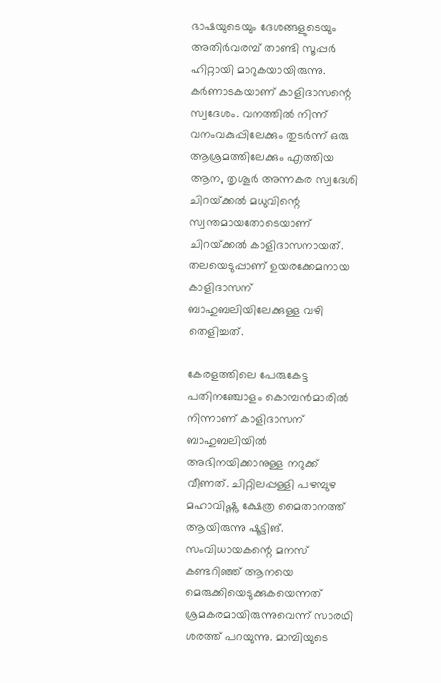ഭാഷയുടെയും ദേശങ്ങളുടെയും അതിര്‍വരമ്പ് താണ്ടി സൂപ്പര്‍ ഹിറ്റായി മാറുകയായിരുന്നു. കര്‍ണാടകയാണ് കാളിദാസന്റെ സ്വദേശം. വനത്തില്‍ നിന്ന് വനംവകുപ്പിലേക്കും തുടര്‍ന്ന് ഒരു ആശ്രമത്തിലേക്കും എത്തിയ ആന, തൃശൂര്‍ അന്നകര സ്വദേശി ചിറയ്‌ക്കല്‍ മധുവിന്റെ സ്വന്തമായതോടെയാണ് ചിറയ്‌ക്കല്‍ കാളിദാസനായത്. തലയെടുപ്പാണ് ഉയരക്കേമനായ കാളിദാസന് ബാഹുബലിയിലേക്കുള്ള വഴി തെളിച്ചത്.

കേരളത്തിലെ പേരുകേട്ട പതിനഞ്ചോളം കൊമ്പന്‍മാരില്‍ നിന്നാണ് കാളിദാസന് ബാഹുബലിയില്‍ അഭിനയിക്കാനുള്ള നറുക്ക് വീണത്. ചിറ്റിലപ്പള്ളി പഴമ്പുഴ മഹാവിഷ്ണു ക്ഷേത്ര മൈതാനത്ത് ആയിരുന്നു ഷൂട്ടിങ്. സംവിധായകന്റെ മനസ് കണ്ടറിഞ്ഞ് ആനയെ മെരുക്കിയെടുക്കുകയെന്നത് ശ്രമകരമായിരുന്നുവെന്ന് സാരഥി ശരത്ത് പറയുന്നു. മാമ്പിയുടെ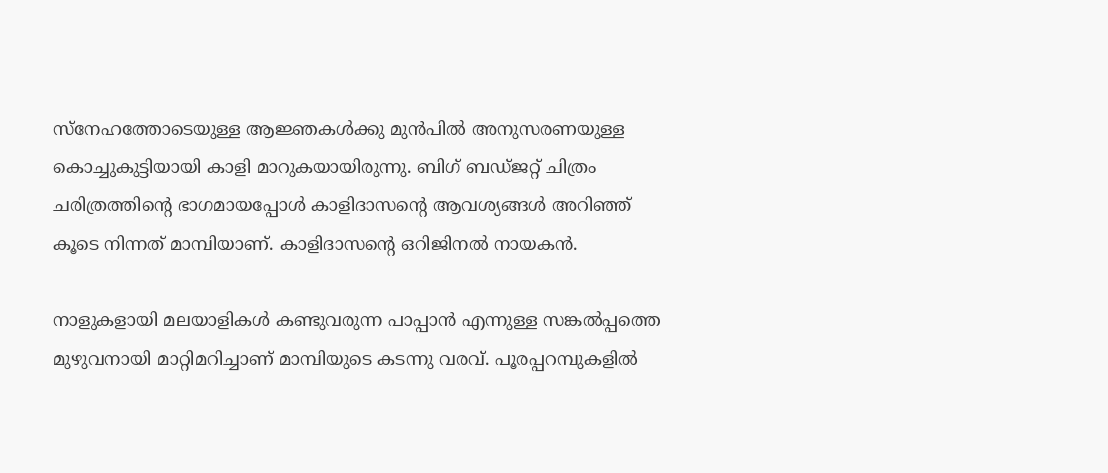സ്‌നേഹത്തോടെയുള്ള ആജ്ഞകള്‍ക്കു മുന്‍പില്‍ അനുസരണയുള്ള കൊച്ചുകുട്ടിയായി കാളി മാറുകയായിരുന്നു. ബിഗ് ബഡ്ജറ്റ് ചിത്രം ചരിത്രത്തിന്റെ ഭാഗമായപ്പോള്‍ കാളിദാസന്റെ ആവശ്യങ്ങള്‍ അറിഞ്ഞ് കൂടെ നിന്നത് മാമ്പിയാണ്. കാളിദാസന്റെ ഒറിജിനല്‍ നായകന്‍.

നാളുകളായി മലയാളികള്‍ കണ്ടുവരുന്ന പാപ്പാന്‍ എന്നുള്ള സങ്കല്‍പ്പത്തെ മുഴുവനായി മാറ്റിമറിച്ചാണ് മാമ്പിയുടെ കടന്നു വരവ്. പൂരപ്പറമ്പുകളില്‍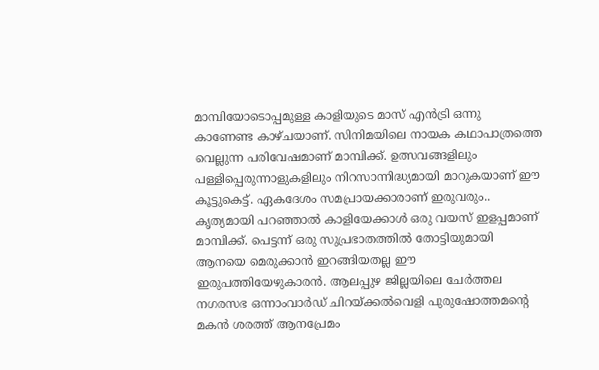മാമ്പിയോടൊപ്പമുള്ള കാളിയുടെ മാസ് എന്‍ട്രി ഒന്നു കാണേണ്ട കാഴ്ചയാണ്. സിനിമയിലെ നായക കഥാപാത്രത്തെ വെല്ലുന്ന പരിവേഷമാണ് മാമ്പിക്ക്. ഉത്സവങ്ങളിലും പള്ളിപ്പെരുന്നാളുകളിലും നിറസാന്നിദ്ധ്യമായി മാറുകയാണ് ഈ കൂട്ടുകെട്ട്. ഏകദേശം സമപ്രായക്കാരാണ് ഇരുവരും.. കൃത്യമായി പറഞ്ഞാല്‍ കാളിയേക്കാള്‍ ഒരു വയസ് ഇളപ്പമാണ് മാമ്പിക്ക്. പെട്ടന്ന് ഒരു സുപ്രഭാതത്തില്‍ തോട്ടിയുമായി ആനയെ മെരുക്കാന്‍ ഇറങ്ങിയതല്ല ഈ ഇരുപത്തിയേഴുകാരന്‍. ആലപ്പുഴ ജില്ലയിലെ ചേര്‍ത്തല നഗരസഭ ഒന്നാംവാര്‍ഡ് ചിറയ്‌ക്കല്‍വെളി പുരുഷോത്തമന്റെ മകന്‍ ശരത്ത് ആനപ്രേമം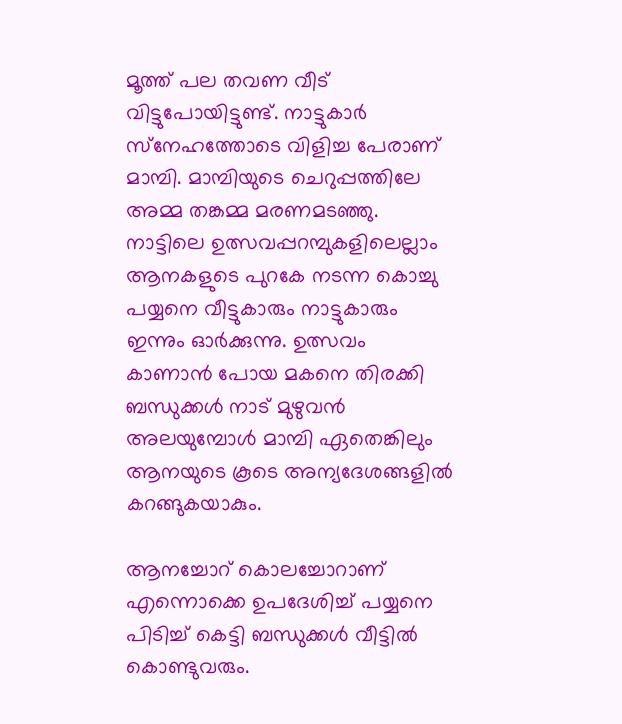മൂത്ത് പല തവണ വീട് വിട്ടുപോയിട്ടുണ്ട്. നാട്ടുകാര്‍ സ്‌നേഹത്തോടെ വിളിച്ച പേരാണ് മാമ്പി. മാമ്പിയുടെ ചെറുപ്പത്തിലേ അമ്മ തങ്കമ്മ മരണമടഞ്ഞു. നാട്ടിലെ ഉത്സവപ്പറമ്പുകളിലെല്ലാം ആനകളുടെ പുറകേ നടന്ന കൊച്ചു പയ്യനെ വീട്ടുകാരും നാട്ടുകാരും ഇന്നും ഓര്‍ക്കുന്നു. ഉത്സവം കാണാന്‍ പോയ മകനെ തിരക്കി ബന്ധുക്കള്‍ നാട് മുഴുവന്‍ അലയുമ്പോള്‍ മാമ്പി ഏതെങ്കിലും ആനയുടെ കൂടെ അന്യദേശങ്ങളില്‍ കറങ്ങുകയാകും.

ആനച്ചോറ് കൊലച്ചോറാണ് എന്നൊക്കെ ഉപദേശിച്ച് പയ്യനെ പിടിച്ച് കെട്ടി ബന്ധുക്കള്‍ വീട്ടില്‍ കൊണ്ടുവരും.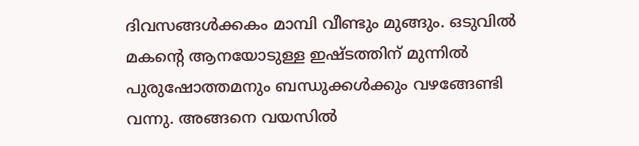ദിവസങ്ങള്‍ക്കകം മാമ്പി വീണ്ടും മുങ്ങും. ഒടുവില്‍ മകന്റെ ആനയോടുള്ള ഇഷ്ടത്തിന് മുന്നില്‍ പുരുഷോത്തമനും ബന്ധുക്കള്‍ക്കും വഴങ്ങേണ്ടി വന്നു. അങ്ങനെ വയസില്‍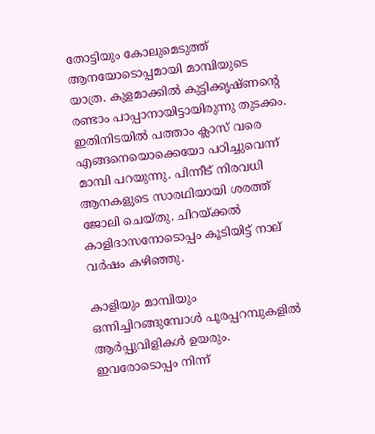തോട്ടിയും കോലുമെടുത്ത് ആനയോടൊപ്പമായി മാമ്പിയുടെ യാത്ര. കുളമാക്കില്‍ കുട്ടിക്കൃഷ്ണന്റെ രണ്ടാം പാപ്പാനായിട്ടായിരുന്നു തുടക്കം. ഇതിനിടയില്‍ പത്താം ക്ലാസ് വരെ എങ്ങനെയൊക്കെയോ പഠിച്ചുവെന്ന് മാമ്പി പറയുന്നു. പിന്നീട് നിരവധി ആനകളുടെ സാരഥിയായി ശരത്ത് ജോലി ചെയ്തു. ചിറയ്‌ക്കല്‍ കാളിദാസനോടൊപ്പം കൂടിയിട്ട് നാല് വര്‍ഷം കഴിഞ്ഞു.

കാളിയും മാമ്പിയും ഒന്നിച്ചിറങ്ങുമ്പോള്‍ പൂരപ്പറമ്പുകളില്‍ ആര്‍പ്പുവിളികള്‍ ഉയരും. ഇവരോടൊപ്പം നിന്ന്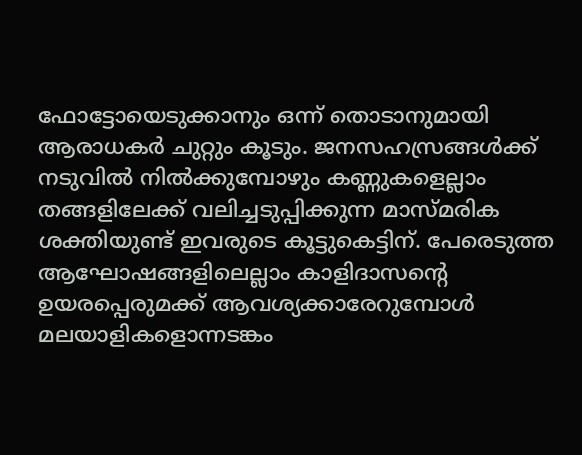ഫോട്ടോയെടുക്കാനും ഒന്ന് തൊടാനുമായി ആരാധകര്‍ ചുറ്റും കൂടും. ജനസഹസ്രങ്ങള്‍ക്ക് നടുവില്‍ നില്‍ക്കുമ്പോഴും കണ്ണുകളെല്ലാം തങ്ങളിലേക്ക് വലിച്ചടുപ്പിക്കുന്ന മാസ്മരിക ശക്തിയുണ്ട് ഇവരുടെ കൂട്ടുകെട്ടിന്. പേരെടുത്ത ആഘോഷങ്ങളിലെല്ലാം കാളിദാസന്റെ ഉയരപ്പെരുമക്ക് ആവശ്യക്കാരേറുമ്പോള്‍ മലയാളികളൊന്നടങ്കം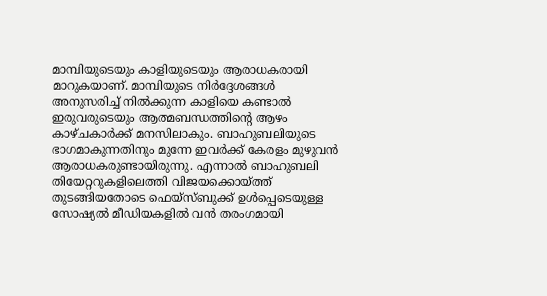മാമ്പിയുടെയും കാളിയുടെയും ആരാധകരായി മാറുകയാണ്. മാമ്പിയുടെ നിര്‍ദ്ദേശങ്ങള്‍ അനുസരിച്ച് നില്‍ക്കുന്ന കാളിയെ കണ്ടാല്‍ ഇരുവരുടെയും ആത്മബന്ധത്തിന്റെ ആഴം കാഴ്ചകാര്‍ക്ക് മനസിലാകും. ബാഹുബലിയുടെ ഭാഗമാകുന്നതിനും മുന്നേ ഇവര്‍ക്ക് കേരളം മുഴുവന്‍ ആരാധകരുണ്ടായിരുന്നു. എന്നാല്‍ ബാഹുബലി തിയേറ്ററുകളിലെത്തി വിജയക്കൊയ്‌ത്ത് തുടങ്ങിയതോടെ ഫെയ്‌സ്ബുക്ക് ഉള്‍പ്പെടെയുള്ള സോഷ്യല്‍ മീഡിയകളില്‍ വന്‍ തരംഗമായി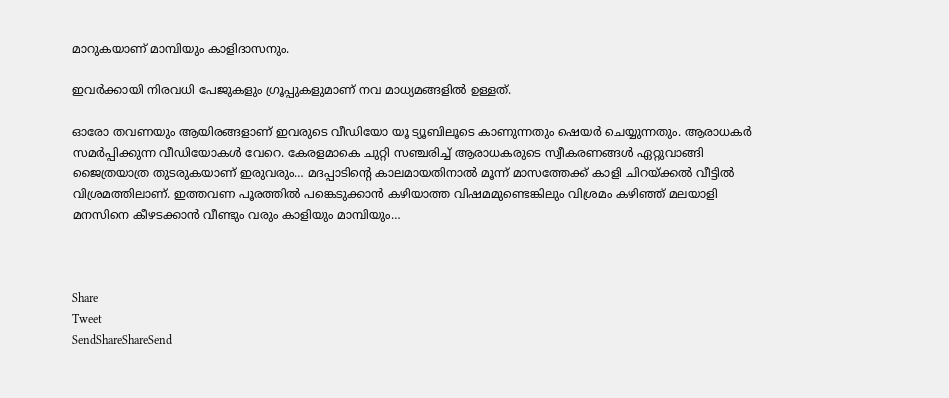മാറുകയാണ് മാമ്പിയും കാളിദാസനും.

ഇവര്‍ക്കായി നിരവധി പേജുകളും ഗ്രൂപ്പുകളുമാണ് നവ മാധ്യമങ്ങളില്‍ ഉള്ളത്.

ഓരോ തവണയും ആയിരങ്ങളാണ് ഇവരുടെ വീഡിയോ യൂ ട്യൂബിലൂടെ കാണുന്നതും ഷെയര്‍ ചെയ്യുന്നതും. ആരാധകര്‍ സമര്‍പ്പിക്കുന്ന വീഡിയോകള്‍ വേറെ. കേരളമാകെ ചുറ്റി സഞ്ചരിച്ച് ആരാധകരുടെ സ്വീകരണങ്ങള്‍ ഏറ്റുവാങ്ങി ജൈത്രയാത്ര തുടരുകയാണ് ഇരുവരും… മദപ്പാടിന്റെ കാലമായതിനാല്‍ മൂന്ന് മാസത്തേക്ക് കാളി ചിറയ്‌ക്കല്‍ വീട്ടില്‍ വിശ്രമത്തിലാണ്. ഇത്തവണ പൂരത്തില്‍ പങ്കെടുക്കാന്‍ കഴിയാത്ത വിഷമമുണ്ടെങ്കിലും വിശ്രമം കഴിഞ്ഞ് മലയാളി മനസിനെ കീഴടക്കാന്‍ വീണ്ടും വരും കാളിയും മാമ്പിയും…



Share
Tweet
SendShareShareSend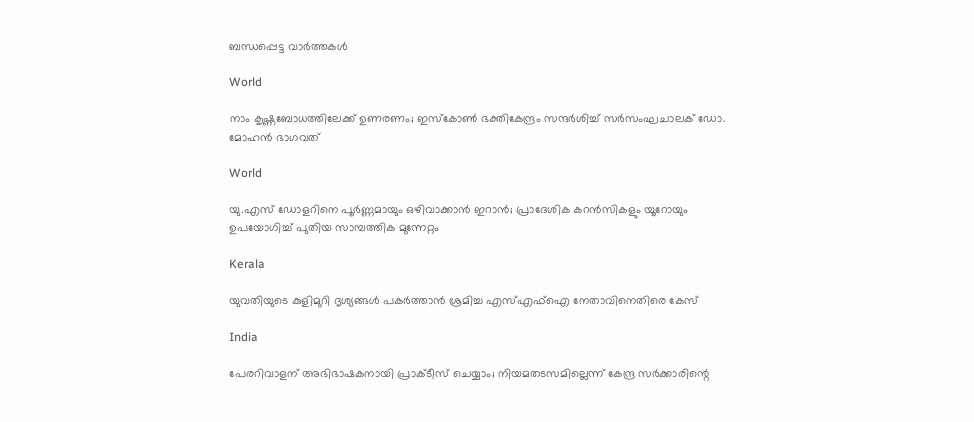ബന്ധപ്പെട്ട വാര്‍ത്തകള്‍

World

നാം കൃഷ്ണബോധത്തിലേക്ക് ഉണരണം; ഇസ്‌കോണ്‍ ഭക്തികേന്ദ്രം സന്ദര്‍ശിച്ച് സര്‍സംഘചാലക് ഡോ. മോഹന്‍ ഭാഗവത്

World

യു.എസ് ഡോളറിനെ പൂർണ്ണമായും ഒഴിവാക്കാൻ ഇറാൻ; പ്രാദേശിക കറൻസികളും യൂറോയും ഉപയോഗിച്ച് പുതിയ സാമ്പത്തിക മുന്നേറ്റം

Kerala

യുവതിയുടെ കുളിമുറി ദൃശ്യങ്ങൾ പകർത്താൻ ശ്രമിച്ച എസ്എഫ്ഐ നേതാവിനെതിരെ കേസ്

India

പേരറിവാളന് അഭിഭാഷകനായി പ്രാക്ടീസ് ചെയ്യാം; നിയമതടസമില്ലെന്ന് കേന്ദ്ര സർക്കാരിന്റെ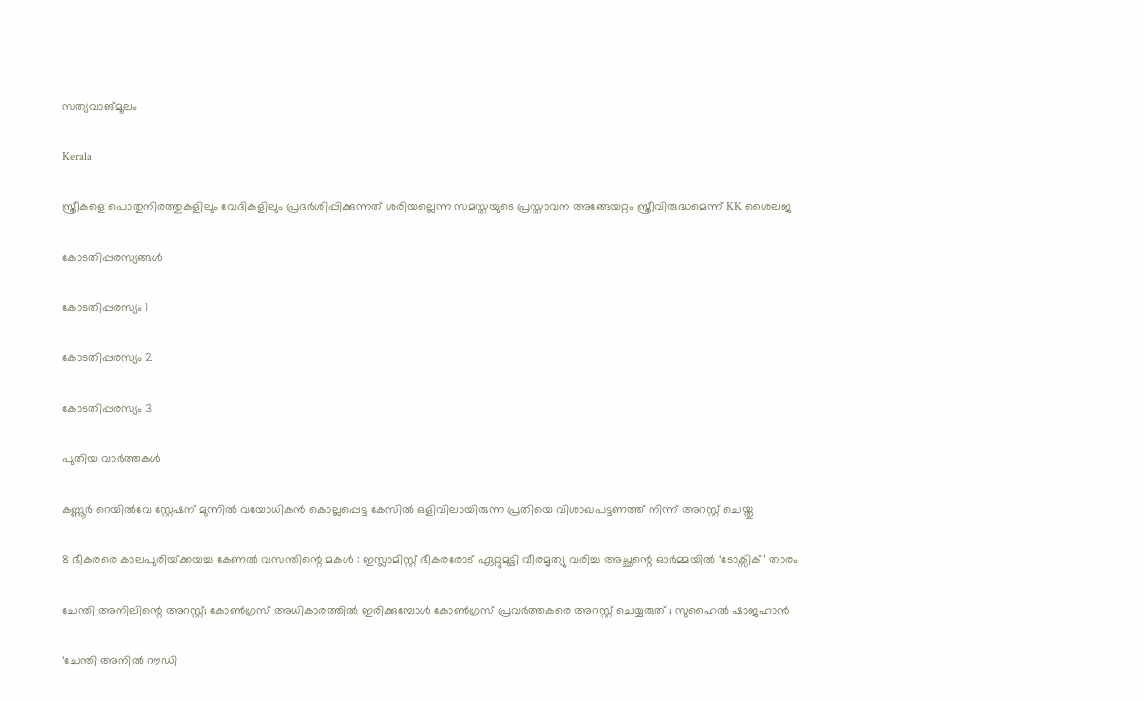സത്യവാങ്മൂലം

Kerala

സ്ത്രീകളെ പൊതുനിരത്തുകളിലും വേദികളിലും പ്രദർശിപ്പിക്കുന്നത് ശരിയല്ലെന്ന സമസ്തയുടെ പ്രസ്താവന അങ്ങേയറ്റം സ്ത്രീവിരുദ്ധമെന്ന് KK ശൈലജ

കോടതിപ്പരസ്യങ്ങള്‍

കോടതിപ്പരസ്യം 1

കോടതിപ്പരസ്യം 2

കോടതിപ്പരസ്യം 3

പുതിയ വാര്‍ത്തകള്‍

കണ്ണൂർ റെയിൽവേ സ്റ്റേഷന് മുന്നിൽ വയോധികൻ കൊല്ലപ്പെട്ട കേസിൽ ഒളിവിലായിരുന്ന പ്രതിയെ വിശാഖപട്ടണത്ത് നിന്ന് അറസ്റ്റ് ചെയ്തു

8 ഭീകരരെ കാലപുരിയ്‌ക്കയച്ച കേണൽ വസന്തിന്റെ മകൾ : ഇസ്ലാമിസ്റ്റ് ഭീകരരോട് ഏറ്റുമുട്ടി വീരമൃത്യു വരിച്ച അച്ഛന്റെ ഓർമ്മയിൽ ‘ടോക്സിക്’ താരം

ചേന്തി അനിലിന്റെ അറസ്റ്റ്; കോണ്‍ഗ്രസ് അധികാരത്തില്‍ ഇരിക്കുമ്പോള്‍ കോണ്‍ഗ്രസ് പ്രവര്‍ത്തകരെ അറസ്റ്റ് ചെയ്യരുത് ; സുഹൈല്‍ ഷാജഹാൻ

‘ചേന്തി അനില്‍ റൗഡി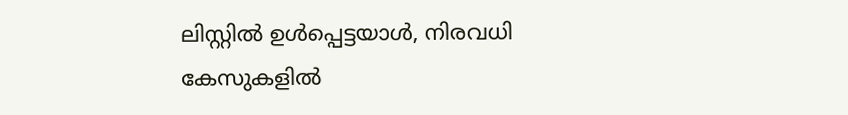ലിസ്റ്റില്‍ ഉള്‍പ്പെട്ടയാള്‍, നിരവധി കേസുകളില്‍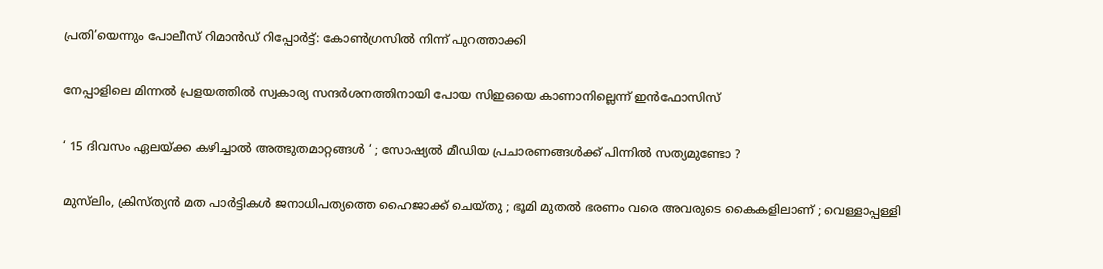പ്രതി’യെന്നും പോലീസ് റിമാന്‍ഡ് റിപ്പോര്‍ട്ട്: കോണ്‍ഗ്രസില്‍ നിന്ന് പുറത്താക്കി

നേപ്പാളിലെ മിന്നൽ പ്രളയത്തിൽ സ്വകാര്യ സന്ദര്‍ശനത്തിനായി പോയ സിഇഒയെ കാണാനില്ലെന്ന് ഇന്‍ഫോസിസ്

‘ 15 ദിവസം ഏലയ്‌ക്ക കഴിച്ചാൽ അത്ഭുതമാറ്റങ്ങൾ ‘ ; സോഷ്യൽ മീഡിയ പ്രചാരണങ്ങൾക്ക് പിന്നിൽ സത്യമുണ്ടോ ?

മുസ്‌ലിം, ക്രിസ്ത്യൻ മത പാർട്ടികൾ ജനാധിപത്യത്തെ ഹൈജാക്ക് ചെയ്തു ; ഭൂമി മുതൽ ഭരണം വരെ അവരുടെ കൈകളിലാണ് ; വെള്ളാപ്പള്ളി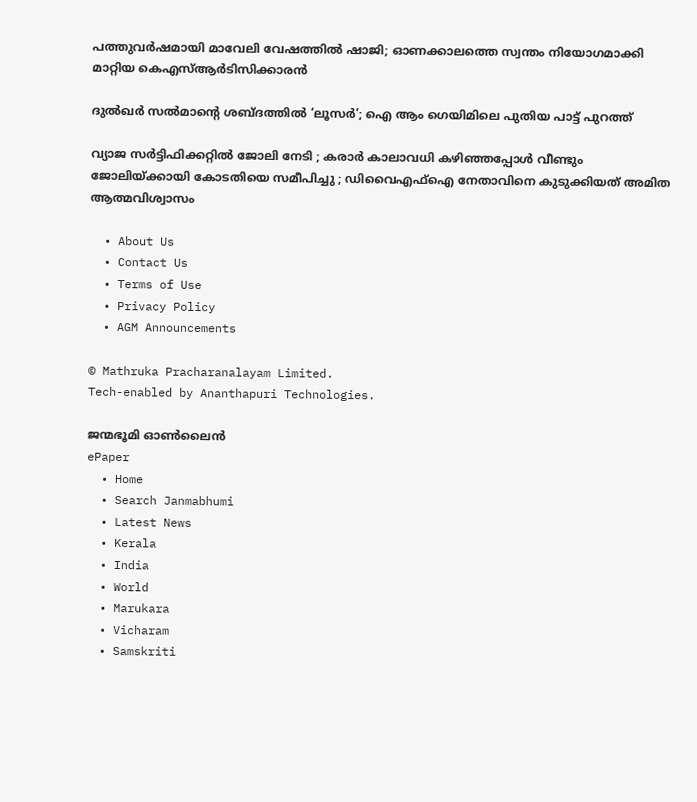പത്തുവര്‍ഷമായി മാവേലി വേഷത്തില്‍ ഷാജി; ഓണക്കാലത്തെ സ്വന്തം നിയോഗമാക്കി മാറ്റിയ കെഎസ്ആര്‍ടിസിക്കാരന്‍

ദുൽഖർ സൽമാന്റെ ശബ്ദത്തിൽ ‘ലൂസർ’; ഐ ആം ഗെയിമിലെ പുതിയ പാട്ട് പുറത്ത്

വ്യാജ സർട്ടിഫിക്കറ്റിൽ ജോലി നേടി ; കരാർ കാലാവധി കഴിഞ്ഞപ്പോൾ വീണ്ടും ജോലിയ്‌ക്കായി കോടതിയെ സമീപിച്ചു ; ഡിവൈഎഫ്ഐ നേതാവിനെ കുടുക്കിയത് അമിത ആത്മവിശ്വാസം

  • About Us
  • Contact Us
  • Terms of Use
  • Privacy Policy
  • AGM Announcements

© Mathruka Pracharanalayam Limited.
Tech-enabled by Ananthapuri Technologies.

ജന്മഭൂമി ഓണ്‍ലൈന്‍
ePaper
  • Home
  • Search Janmabhumi
  • Latest News
  • Kerala
  • India
  • World
  • Marukara
  • Vicharam
  • Samskriti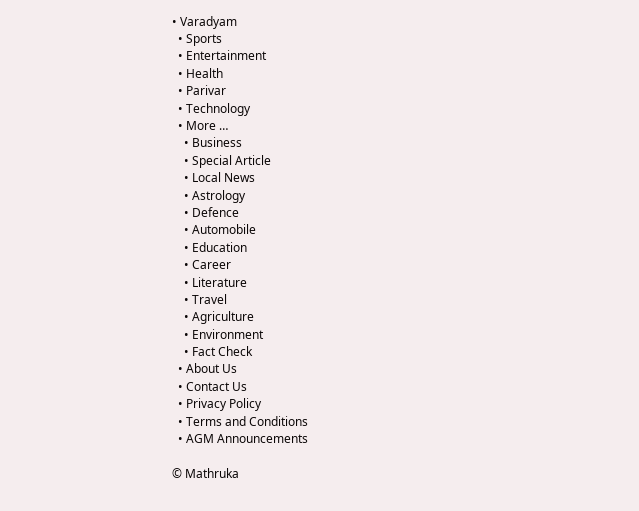• Varadyam
  • Sports
  • Entertainment
  • Health
  • Parivar
  • Technology
  • More …
    • Business
    • Special Article
    • Local News
    • Astrology
    • Defence
    • Automobile
    • Education
    • Career
    • Literature
    • Travel
    • Agriculture
    • Environment
    • Fact Check
  • About Us
  • Contact Us
  • Privacy Policy
  • Terms and Conditions
  • AGM Announcements

© Mathruka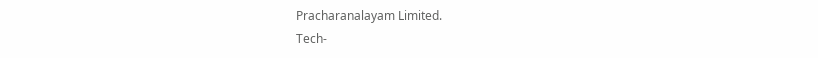Pracharanalayam Limited.
Tech-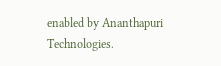enabled by Ananthapuri Technologies.